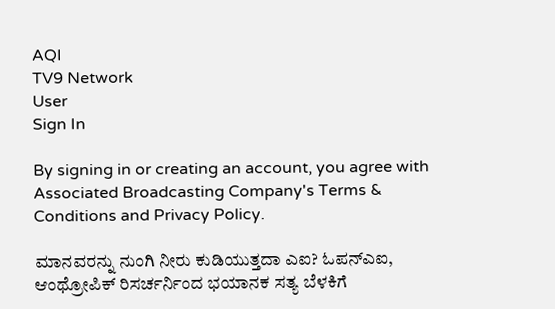AQI
TV9 Network
User
Sign In

By signing in or creating an account, you agree with Associated Broadcasting Company's Terms & Conditions and Privacy Policy.

ಮಾನವರನ್ನು ನುಂಗಿ ನೀರು ಕುಡಿಯುತ್ತದಾ ಎಐ? ಓಪನ್ಎಐ, ಆಂಥ್ರೋಪಿಕ್ ರಿಸರ್ಚರ್ನಿಂದ ಭಯಾನಕ ಸತ್ಯ ಬೆಳಕಿಗೆ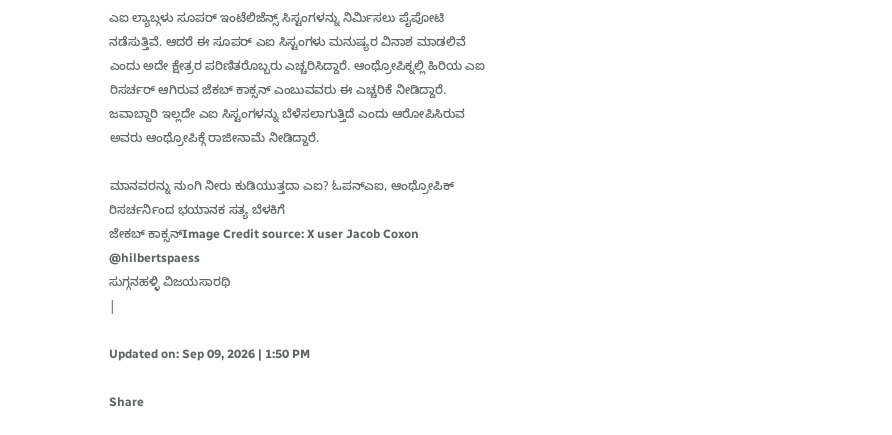ಎಐ ಲ್ಯಾಬ್ಗಳು ಸೂಪರ್ ಇಂಟೆಲಿಜೆನ್ಸ್ ಸಿಸ್ಟಂಗಳನ್ನು ನಿರ್ಮಿಸಲು ಪೈಪೋಟಿ ನಡೆಸುತ್ತಿವೆ. ಆದರೆ ಈ ಸೂಪರ್ ಎಐ ಸಿಸ್ಟಂಗಳು ಮನುಷ್ಯರ ವಿನಾಶ ಮಾಡಲಿವೆ ಎಂದು ಅದೇ ಕ್ಷೇತ್ರರ ಪರಿಣಿತರೊಬ್ಬರು ಎಚ್ಚರಿಸಿದ್ದಾರೆ. ಆಂಥ್ರೋಪಿಕ್ನಲ್ಲಿ ಹಿರಿಯ ಎಐ ರಿಸರ್ಚರ್ ಆಗಿರುವ ಜೆಕಬ್ ಕಾಕ್ಸನ್ ಎಂಬುವವರು ಈ ಎಚ್ಚರಿಕೆ ನೀಡಿದ್ದಾರೆ. ಜವಾಬ್ದಾರಿ ಇಲ್ಲದೇ ಎಐ ಸಿಸ್ಟಂಗಳನ್ನು ಬೆಳೆಸಲಾಗುತ್ತಿದೆ ಎಂದು ಆರೋಪಿಸಿರುವ ಅವರು ಆಂಥ್ರೋಪಿಕ್ಗೆ ರಾಜೀನಾಮೆ ನೀಡಿದ್ದಾರೆ.

ಮಾನವರನ್ನು ನುಂಗಿ ನೀರು ಕುಡಿಯುತ್ತದಾ ಎಐ? ಓಪನ್ಎಐ, ಆಂಥ್ರೋಪಿಕ್ ರಿಸರ್ಚರ್ನಿಂದ ಭಯಾನಕ ಸತ್ಯ ಬೆಳಕಿಗೆ
ಜೇಕಬ್ ಕಾಕ್ಸನ್Image Credit source: X user Jacob Coxon @hilbertspaess
ಸುಗ್ಗನಹಳ್ಳಿ ವಿಜಯಸಾರಥಿ
|

Updated on: Sep 09, 2026 | 1:50 PM

Share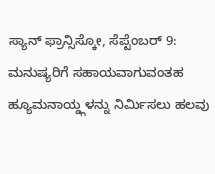ಸ್ಯಾನ್ ಫ್ರಾನ್ಸಿಸ್ಕೋ, ಸೆಪ್ಟೆಂಬರ್ 9: ಮನುಷ್ಯರಿಗೆ ಸಹಾಯವಾಗುವಂತಹ ಹ್ಯೂಮನಾಯ್ಡ್ಗಳನ್ನು ನಿರ್ಮಿಸಲು ಹಲವು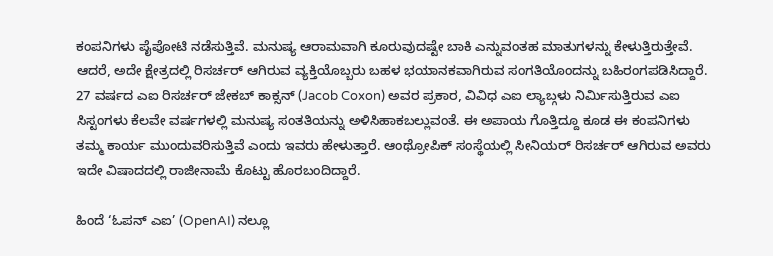ಕಂಪನಿಗಳು ಪೈಪೋಟಿ ನಡೆಸುತ್ತಿವೆ. ಮನುಷ್ಯ ಆರಾಮವಾಗಿ ಕೂರುವುದಷ್ಟೇ ಬಾಕಿ ಎನ್ನುವಂತಹ ಮಾತುಗಳನ್ನು ಕೇಳುತ್ತಿರುತ್ತೇವೆ. ಆದರೆ, ಅದೇ ಕ್ಷೇತ್ರದಲ್ಲಿ ರಿಸರ್ಚರ್ ಆಗಿರುವ ವ್ಯಕ್ತಿಯೊಬ್ಬರು ಬಹಳ ಭಯಾನಕವಾಗಿರುವ ಸಂಗತಿಯೊಂದನ್ನು ಬಹಿರಂಗಪಡಿಸಿದ್ದಾರೆ. 27 ವರ್ಷದ ಎಐ ರಿಸರ್ಚರ್ ಜೇಕಬ್ ಕಾಕ್ಸನ್ (Jacob Coxon) ಅವರ ಪ್ರಕಾರ, ವಿವಿಧ ಎಐ ಲ್ಯಾಬ್ಗಳು ನಿರ್ಮಿಸುತ್ತಿರುವ ಎಐ ಸಿಸ್ಟಂಗಳು ಕೆಲವೇ ವರ್ಷಗಳಲ್ಲಿ ಮನುಷ್ಯ ಸಂತತಿಯನ್ನು ಅಳಿಸಿಹಾಕಬಲ್ಲುವಂತೆ. ಈ ಅಪಾಯ ಗೊತ್ತಿದ್ದೂ ಕೂಡ ಈ ಕಂಪನಿಗಳು ತಮ್ಮ ಕಾರ್ಯ ಮುಂದುವರಿಸುತ್ತಿವೆ ಎಂದು ಇವರು ಹೇಳುತ್ತಾರೆ. ಆಂಥ್ರೋಪಿಕ್ ಸಂಸ್ಥೆಯಲ್ಲಿ ಸೀನಿಯರ್ ರಿಸರ್ಚರ್ ಆಗಿರುವ ಅವರು ಇದೇ ವಿಷಾದದಲ್ಲಿ ರಾಜೀನಾಮೆ ಕೊಟ್ಟು ಹೊರಬಂದಿದ್ದಾರೆ.

ಹಿಂದೆ ‘ಓಪನ್ ಎಐ’ (OpenAI) ನಲ್ಲೂ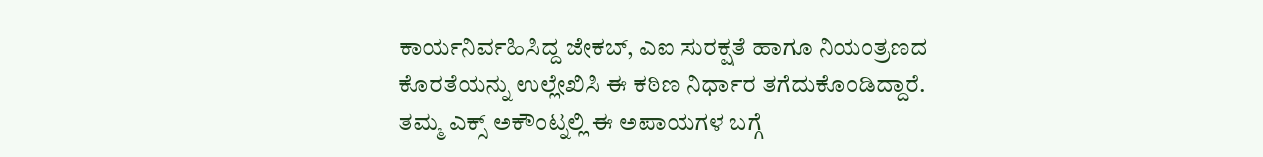ಕಾರ್ಯನಿರ್ವಹಿಸಿದ್ದ ಜೇಕಬ್, ಎಐ ಸುರಕ್ಷತೆ ಹಾಗೂ ನಿಯಂತ್ರಣದ ಕೊರತೆಯನ್ನು ಉಲ್ಲೇಖಿಸಿ ಈ ಕಠಿಣ ನಿರ್ಧಾರ ತಗೆದುಕೊಂಡಿದ್ದಾರೆ. ತಮ್ಮ ಎಕ್ಸ್ ಅಕೌಂಟ್ನಲ್ಲಿ ಈ ಅಪಾಯಗಳ ಬಗ್ಗೆ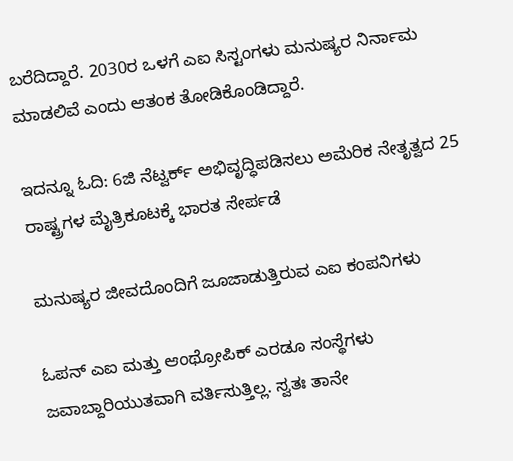ಬರೆದಿದ್ದಾರೆ. 2030ರ ಒಳಗೆ ಎಐ ಸಿಸ್ಟಂಗಳು ಮನುಷ್ಯರ ನಿರ್ನಾಮ ಮಾಡಲಿವೆ ಎಂದು ಆತಂಕ ತೋಡಿಕೊಂಡಿದ್ದಾರೆ.

ಇದನ್ನೂ ಓದಿ: 6ಜಿ ನೆಟ್ವರ್ಕ್ ಅಭಿವೃದ್ಧಿಪಡಿಸಲು ಅಮೆರಿಕ ನೇತೃತ್ವದ 25 ರಾಷ್ಟ್ರಗಳ ಮೈತ್ರಿಕೂಟಕ್ಕೆ ಭಾರತ ಸೇರ್ಪಡೆ

ಮನುಷ್ಯರ ಜೀವದೊಂದಿಗೆ ಜೂಜಾಡುತ್ತಿರುವ ಎಐ ಕಂಪನಿಗಳು

ಓಪನ್ ಎಐ ಮತ್ತು ಆಂಥ್ರೋಪಿಕ್ ಎರಡೂ ಸಂಸ್ಥೆಗಳು ಜವಾಬ್ದಾರಿಯುತವಾಗಿ ವರ್ತಿಸುತ್ತಿಲ್ಲ. ಸ್ವತಃ ತಾನೇ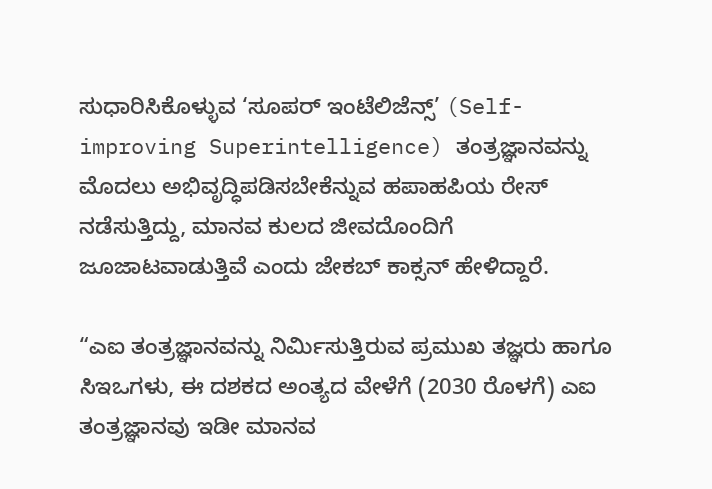ಸುಧಾರಿಸಿಕೊಳ್ಳುವ ‘ಸೂಪರ್ ಇಂಟೆಲಿಜೆನ್ಸ್’ (Self-improving Superintelligence) ತಂತ್ರಜ್ಞಾನವನ್ನು ಮೊದಲು ಅಭಿವೃದ್ಧಿಪಡಿಸಬೇಕೆನ್ನುವ ಹಪಾಹಪಿಯ ರೇಸ್ ನಡೆಸುತ್ತಿದ್ದು, ಮಾನವ ಕುಲದ ಜೀವದೊಂದಿಗೆ ಜೂಜಾಟವಾಡುತ್ತಿವೆ ಎಂದು ಜೇಕಬ್ ಕಾಕ್ಸನ್ ಹೇಳಿದ್ದಾರೆ.

“ಎಐ ತಂತ್ರಜ್ಞಾನವನ್ನು ನಿರ್ಮಿಸುತ್ತಿರುವ ಪ್ರಮುಖ ತಜ್ಞರು ಹಾಗೂ ಸಿಇಒಗಳು, ಈ ದಶಕದ ಅಂತ್ಯದ ವೇಳೆಗೆ (2030 ರೊಳಗೆ) ಎಐ ತಂತ್ರಜ್ಞಾನವು ಇಡೀ ಮಾನವ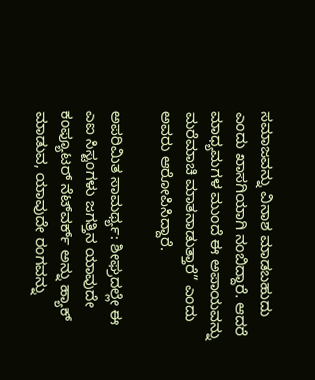ಸಮಾಜವನ್ನು ವಿನಾಶ ಮಾಡಬಹುದು ಎಂದು ಖಾಸಗಿಯಾಗಿ ನಂಬಿದ್ದಾರೆ. ಆದರೆ ಮಾಧ್ಯಮಗಳ ಮುಂದೆ ಈ ಅಪಾಯವನ್ನು ಮರೆಮಾಚಿ ಮಾತನಾಡುತ್ತಾರೆ” ಎಂದು ಅವರು ಆರೋಪಿಸಿದ್ದಾರೆ.

ಅಪರಿಮಿತ ಸಾಮರ್ಥ್ಯ: ಶೀಘ್ರದಲ್ಲೇ ಈ ಎಐ ಸಿಸ್ಟಂಗಳು ಜಗತ್ತಿನ ಯಾವುದೇ ಕಂಪ್ಯೂಟರ್ ನೆಟ್‌ವರ್ಕ್ ಅನ್ನು ಹ್ಯಾಕ್ ಮಾಡುವ, ಯಾವುದೇ ರಂಗವನ್ನು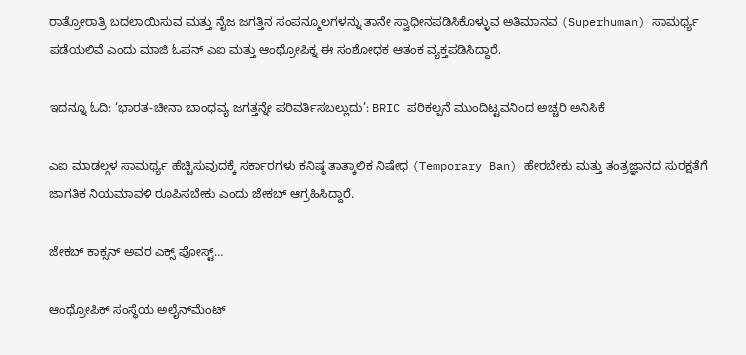ರಾತ್ರೋರಾತ್ರಿ ಬದಲಾಯಿಸುವ ಮತ್ತು ನೈಜ ಜಗತ್ತಿನ ಸಂಪನ್ಮೂಲಗಳನ್ನು ತಾನೇ ಸ್ವಾಧೀನಪಡಿಸಿಕೊಳ್ಳುವ ಅತಿಮಾನವ (Superhuman) ಸಾಮರ್ಥ್ಯ ಪಡೆಯಲಿವೆ ಎಂದು ಮಾಜಿ ಓಪನ್ ಎಐ ಮತ್ತು ಆಂಥ್ರೋಪಿಕ್ನ ಈ ಸಂಶೋಧಕ ಆತಂಕ ವ್ಯಕ್ತಪಡಿಸಿದ್ದಾರೆ.

ಇದನ್ನೂ ಓದಿ: ‘ಭಾರತ-ಚೀನಾ ಬಾಂಧವ್ಯ ಜಗತ್ತನ್ನೇ ಪರಿವರ್ತಿಸಬಲ್ಲುದು’: BRIC ಪರಿಕಲ್ಪನೆ ಮುಂದಿಟ್ಟವನಿಂದ ಅಚ್ಚರಿ ಅನಿಸಿಕೆ

ಎಐ ಮಾಡಲ್ಗಳ ಸಾಮರ್ಥ್ಯ ಹೆಚ್ಚಿಸುವುದಕ್ಕೆ ಸರ್ಕಾರಗಳು ಕನಿಷ್ಠ ತಾತ್ಕಾಲಿಕ ನಿಷೇಧ (Temporary Ban) ಹೇರಬೇಕು ಮತ್ತು ತಂತ್ರಜ್ಞಾನದ ಸುರಕ್ಷತೆಗೆ ಜಾಗತಿಕ ನಿಯಮಾವಳಿ ರೂಪಿಸಬೇಕು ಎಂದು ಜೇಕಬ್ ಆಗ್ರಹಿಸಿದ್ದಾರೆ.

ಜೇಕಬ್ ಕಾಕ್ಸನ್ ಅವರ ಎಕ್ಸ್ ಪೋಸ್ಟ್…

ಆಂಥ್ರೋಪಿಕ್ ಸಂಸ್ಥೆಯ ಅಲೈನ್‌ಮೆಂಟ್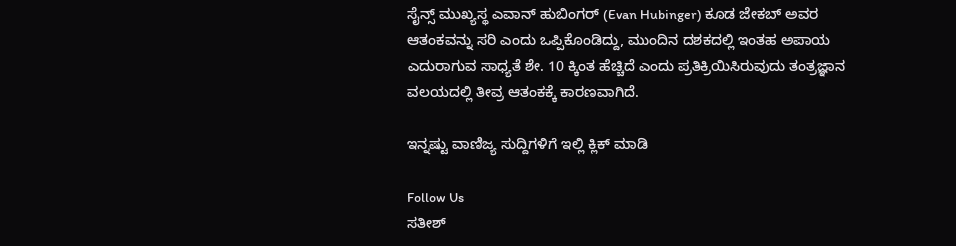ಸೈನ್ಸ್ ಮುಖ್ಯಸ್ಥ ಎವಾನ್ ಹುಬಿಂಗರ್ (Evan Hubinger) ಕೂಡ ಜೇಕಬ್ ಅವರ ಆತಂಕವನ್ನು ಸರಿ ಎಂದು ಒಪ್ಪಿಕೊಂಡಿದ್ದು, ಮುಂದಿನ ದಶಕದಲ್ಲಿ ಇಂತಹ ಅಪಾಯ ಎದುರಾಗುವ ಸಾಧ್ಯತೆ ಶೇ. 10 ಕ್ಕಿಂತ ಹೆಚ್ಚಿದೆ ಎಂದು ಪ್ರತಿಕ್ರಿಯಿಸಿರುವುದು ತಂತ್ರಜ್ಞಾನ ವಲಯದಲ್ಲಿ ತೀವ್ರ ಆತಂಕಕ್ಕೆ ಕಾರಣವಾಗಿದೆ.

ಇನ್ನಷ್ಟು ವಾಣಿಜ್ಯ ಸುದ್ದಿಗಳಿಗೆ ಇಲ್ಲಿ ಕ್ಲಿಕ್ ಮಾಡಿ

Follow Us
ಸತೀಶ್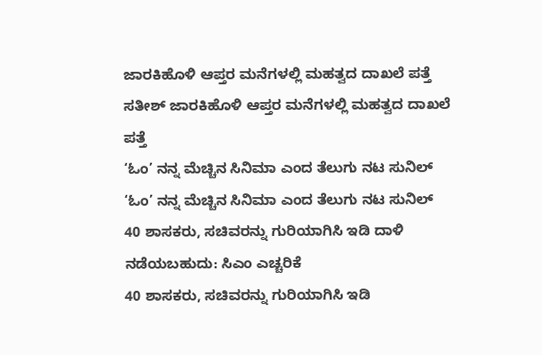ಜಾರಕಿಹೊಳಿ ಆಪ್ತರ ಮನೆಗಳಲ್ಲಿ ಮಹತ್ವದ ದಾಖಲೆ ಪತ್ತೆ
ಸತೀಶ್ ಜಾರಕಿಹೊಳಿ ಆಪ್ತರ ಮನೆಗಳಲ್ಲಿ ಮಹತ್ವದ ದಾಖಲೆ ಪತ್ತೆ
‘ಓಂ’ ನನ್ನ ಮೆಚ್ಚಿನ ಸಿನಿಮಾ ಎಂದ ತೆಲುಗು ನಟ ಸುನಿಲ್
‘ಓಂ’ ನನ್ನ ಮೆಚ್ಚಿನ ಸಿನಿಮಾ ಎಂದ ತೆಲುಗು ನಟ ಸುನಿಲ್
40 ಶಾಸಕರು, ಸಚಿವರನ್ನು ಗುರಿಯಾಗಿಸಿ ಇಡಿ ದಾಳಿ ನಡೆಯಬಹುದು: ಸಿಎಂ ಎಚ್ಚರಿಕೆ
40 ಶಾಸಕರು, ಸಚಿವರನ್ನು ಗುರಿಯಾಗಿಸಿ ಇಡಿ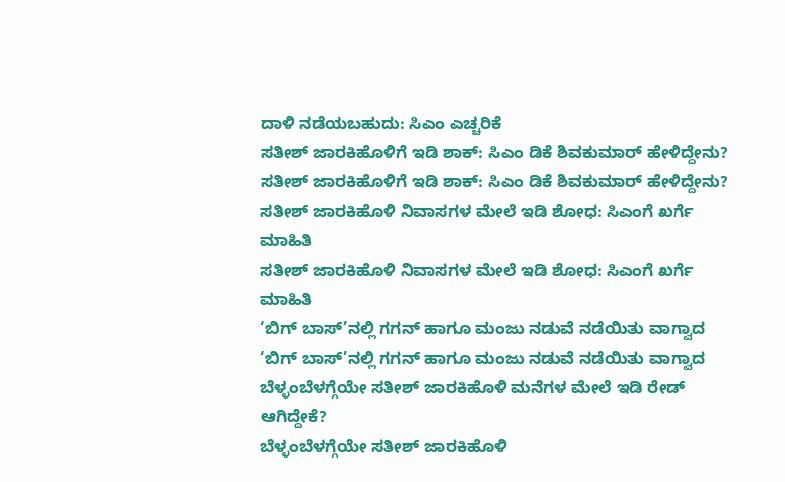ದಾಳಿ ನಡೆಯಬಹುದು: ಸಿಎಂ ಎಚ್ಚರಿಕೆ
ಸತೀಶ್ ಜಾರಕಿಹೊಳಿಗೆ ಇಡಿ ಶಾಕ್: ಸಿಎಂ ಡಿಕೆ ಶಿವಕುಮಾರ್ ಹೇಳಿದ್ದೇನು?
ಸತೀಶ್ ಜಾರಕಿಹೊಳಿಗೆ ಇಡಿ ಶಾಕ್: ಸಿಎಂ ಡಿಕೆ ಶಿವಕುಮಾರ್ ಹೇಳಿದ್ದೇನು?
ಸತೀಶ್ ಜಾರಕಿಹೊಳಿ ನಿವಾಸಗಳ ಮೇಲೆ ಇಡಿ ಶೋಧ: ಸಿಎಂಗೆ ಖರ್ಗೆ ಮಾಹಿತಿ
ಸತೀಶ್ ಜಾರಕಿಹೊಳಿ ನಿವಾಸಗಳ ಮೇಲೆ ಇಡಿ ಶೋಧ: ಸಿಎಂಗೆ ಖರ್ಗೆ ಮಾಹಿತಿ
‘ಬಿಗ್ ಬಾಸ್’ನಲ್ಲಿ ಗಗನ್ ಹಾಗೂ ಮಂಜು ನಡುವೆ ನಡೆಯಿತು ವಾಗ್ವಾದ
‘ಬಿಗ್ ಬಾಸ್’ನಲ್ಲಿ ಗಗನ್ ಹಾಗೂ ಮಂಜು ನಡುವೆ ನಡೆಯಿತು ವಾಗ್ವಾದ
ಬೆಳ್ಳಂಬೆಳಗ್ಗೆಯೇ ಸತೀಶ್ ಜಾರಕಿಹೊಳಿ ಮನೆಗಳ ಮೇಲೆ ಇಡಿ ರೇಡ್ ಆಗಿದ್ದೇಕೆ?
ಬೆಳ್ಳಂಬೆಳಗ್ಗೆಯೇ ಸತೀಶ್ ಜಾರಕಿಹೊಳಿ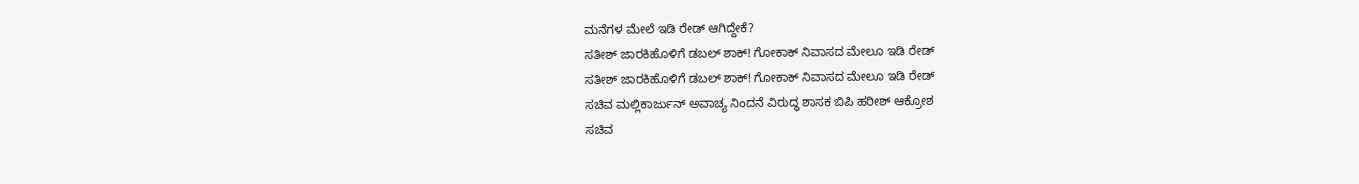ಮನೆಗಳ ಮೇಲೆ ಇಡಿ ರೇಡ್ ಆಗಿದ್ದೇಕೆ?
ಸತೀಶ್ ಜಾರಕಿಹೊಳಿಗೆ ಡಬಲ್ ಶಾಕ್! ಗೋಕಾಕ್ ನಿವಾಸದ ಮೇಲೂ ಇಡಿ ರೇಡ್
ಸತೀಶ್ ಜಾರಕಿಹೊಳಿಗೆ ಡಬಲ್ ಶಾಕ್! ಗೋಕಾಕ್ ನಿವಾಸದ ಮೇಲೂ ಇಡಿ ರೇಡ್
ಸಚಿವ ಮಲ್ಲಿಕಾರ್ಜುನ್ ಅವಾಚ್ಯ ನಿಂದನೆ ವಿರುದ್ಧ ಶಾಸಕ ಬಿಪಿ ಹರೀಶ್ ಆಕ್ರೋಶ
ಸಚಿವ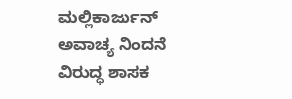ಮಲ್ಲಿಕಾರ್ಜುನ್ ಅವಾಚ್ಯ ನಿಂದನೆ ವಿರುದ್ಧ ಶಾಸಕ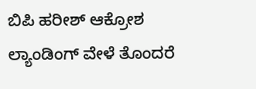ಬಿಪಿ ಹರೀಶ್ ಆಕ್ರೋಶ
ಲ್ಯಾಂಡಿಂಗ್ ವೇಳೆ ತೊಂದರೆ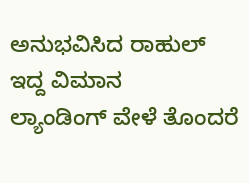ಅನುಭವಿಸಿದ ರಾಹುಲ್ ಇದ್ದ ವಿಮಾನ
ಲ್ಯಾಂಡಿಂಗ್ ವೇಳೆ ತೊಂದರೆ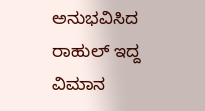ಅನುಭವಿಸಿದ ರಾಹುಲ್ ಇದ್ದ ವಿಮಾನ